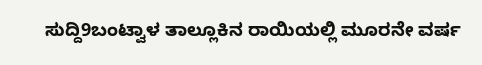ಸುದ್ದಿ9ಬಂಟ್ವಾಳ ತಾಲ್ಲೂಕಿನ ರಾಯಿಯಲ್ಲಿ ಮೂರನೇ ವರ್ಷ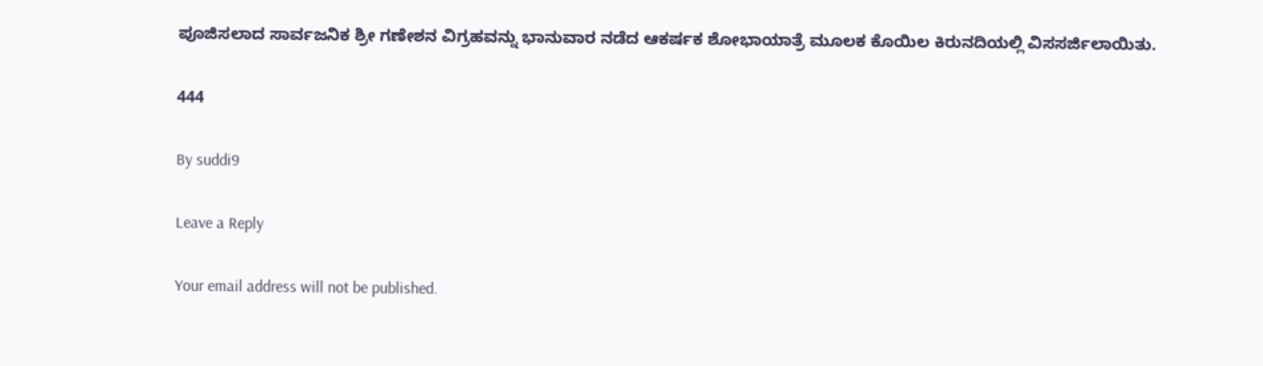ಪೂಜಿಸಲಾದ ಸಾರ್ವಜನಿಕ ಶ್ರೀ ಗಣೇಶನ ವಿಗ್ರಹವನ್ನು ಭಾನುವಾರ ನಡೆದ ಆಕರ್ಷಕ ಶೋಭಾಯಾತ್ರೆ ಮೂಲಕ ಕೊಯಿಲ ಕಿರುನದಿಯಲ್ಲಿ ವಿಸಸರ್ಜಿಲಾಯಿತು.

444

By suddi9

Leave a Reply

Your email address will not be published.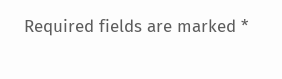Required fields are marked *